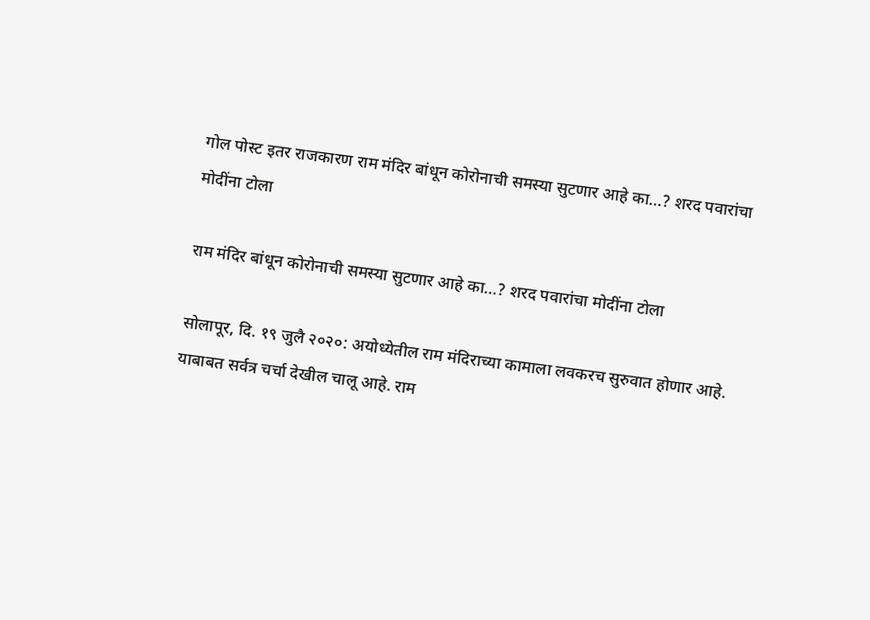गोल पोस्ट इतर राजकारण राम मंदिर बांधून कोरोनाची समस्या सुटणार आहे का…? शरद पवारांचा मोदींना टोला

राम मंदिर बांधून कोरोनाची समस्या सुटणार आहे का…? शरद पवारांचा मोदींना टोला

सोलापूर, दि. १९ जुलै २०२०: अयोध्येतील राम मंदिराच्या कामाला लवकरच सुरुवात होणार आहे. याबाबत सर्वत्र चर्चा देखील चालू आहे. राम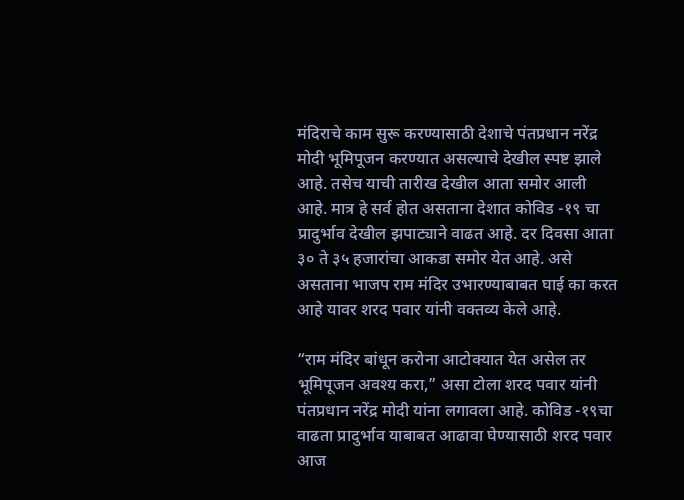मंदिराचे काम सुरू करण्यासाठी देशाचे पंतप्रधान नरेंद्र मोदी भूमिपूजन करण्यात असल्याचे देखील स्पष्ट झाले आहे. तसेच याची तारीख देखील आता समोर आली आहे. मात्र हे सर्व होत असताना देशात कोविड -१९ चा प्रादुर्भाव देखील झपाट्याने वाढत आहे. दर दिवसा आता ३० ते ३५ हजारांचा आकडा समोर येत आहे. असे असताना भाजप राम मंदिर उभारण्याबाबत घाई का करत आहे यावर शरद पवार यांनी वक्तव्य केले आहे.

“राम मंदिर बांधून करोना आटोक्यात येत असेल तर भूमिपूजन अवश्य करा,” असा टोला शरद पवार यांनी पंतप्रधान नरेंद्र मोदी यांना लगावला आहे. कोविड -१९चा वाढता प्रादुर्भाव याबाबत आढावा घेण्यासाठी शरद पवार आज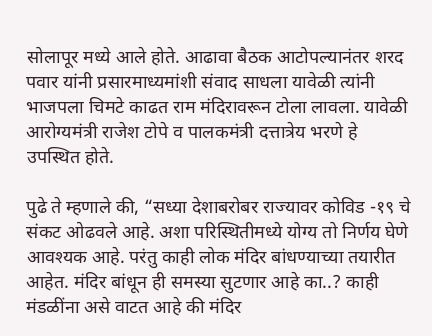सोलापूर मध्ये आले होते. आढावा बैठक आटोपल्यानंतर शरद पवार यांनी प्रसारमाध्यमांशी संवाद साधला यावेळी त्यांनी भाजपला चिमटे काढत राम मंदिरावरून टोला लावला. यावेळी आरोग्यमंत्री राजेश टोपे व पालकमंत्री दत्तात्रेय भरणे हे उपस्थित होते.

पुढे ते म्हणाले की, “सध्या देशाबरोबर राज्यावर कोविड -१९ चे संकट ओढवले आहे. अशा परिस्थितीमध्ये योग्य तो निर्णय घेणे आवश्यक आहे. परंतु काही लोक मंदिर बांधण्याच्या तयारीत आहेत. मंदिर बांधून ही समस्या सुटणार आहे का..? काही मंडळींना असे वाटत आहे की मंदिर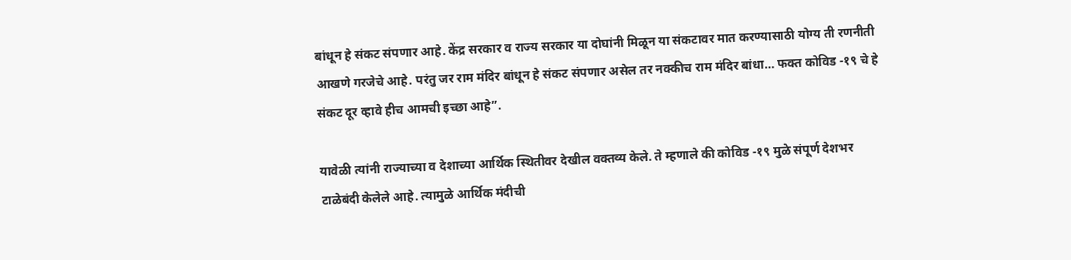बांधून हे संकट संपणार आहे. केंद्र सरकार व राज्य सरकार या दोघांनी मिळून या संकटावर मात करण्यासाठी योग्य ती रणनीती आखणे गरजेचे आहे. परंतु जर राम मंदिर बांधून हे संकट संपणार असेल तर नक्कीच राम मंदिर बांधा… फक्त कोविड -१९ चे हे संकट दूर व्हावे हीच आमची इच्छा आहे”.

यावेळी त्यांनी राज्याच्या व देशाच्या आर्थिक स्थितीवर देखील वक्तव्य केले. ते म्हणाले की कोविड -१९ मुळे संपूर्ण देशभर टाळेबंदी केलेले आहे. त्यामुळे आर्थिक मंदीची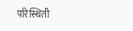परिस्थिती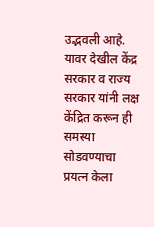उद्भवली आहे. यावर देखील केंद्र सरकार व राज्य सरकार यांनी लक्ष केंद्रित करून ही समस्या सोडवण्याचा प्रयत्न केला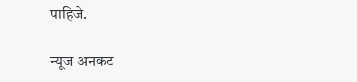पाहिजे.

न्यूज अनकट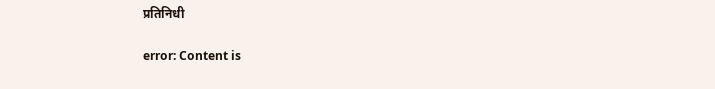प्रतिनिधी

error: Content is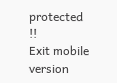protected !!
Exit mobile version